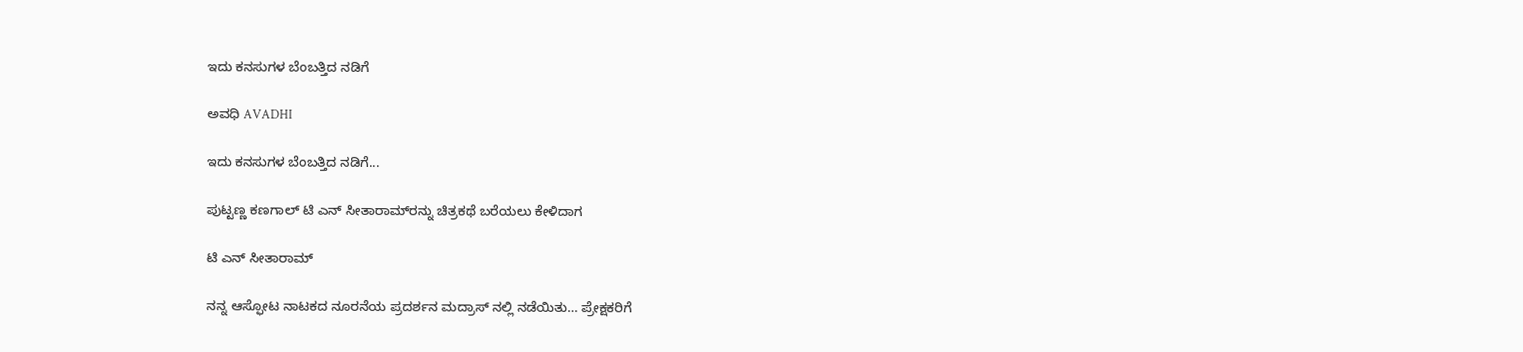ಇದು ಕನಸುಗಳ ಬೆಂಬತ್ತಿದ ನಡಿಗೆ‍

ಅವಧಿ AVADHI

ಇದು ಕನಸುಗಳ ಬೆಂಬತ್ತಿದ ನಡಿಗೆ...

ಪುಟ್ಟಣ್ಣ ಕಣಗಾಲ್ ಟಿ ಎನ್ ಸೀತಾರಾಮ್‌ರನ್ನು ಚಿತ್ರಕಥೆ ಬರೆಯಲು ಕೇಳಿದಾಗ

ಟಿ ಎನ್ ಸೀತಾರಾಮ್

ನನ್ನ ಆಸ್ಫೋಟ ನಾಟಕದ ನೂರನೆಯ ಪ್ರದರ್ಶನ ಮದ್ರಾಸ್ ನಲ್ಲಿ ನಡೆಯಿತು… ಪ್ರೇಕ್ಷಕರಿಗೆ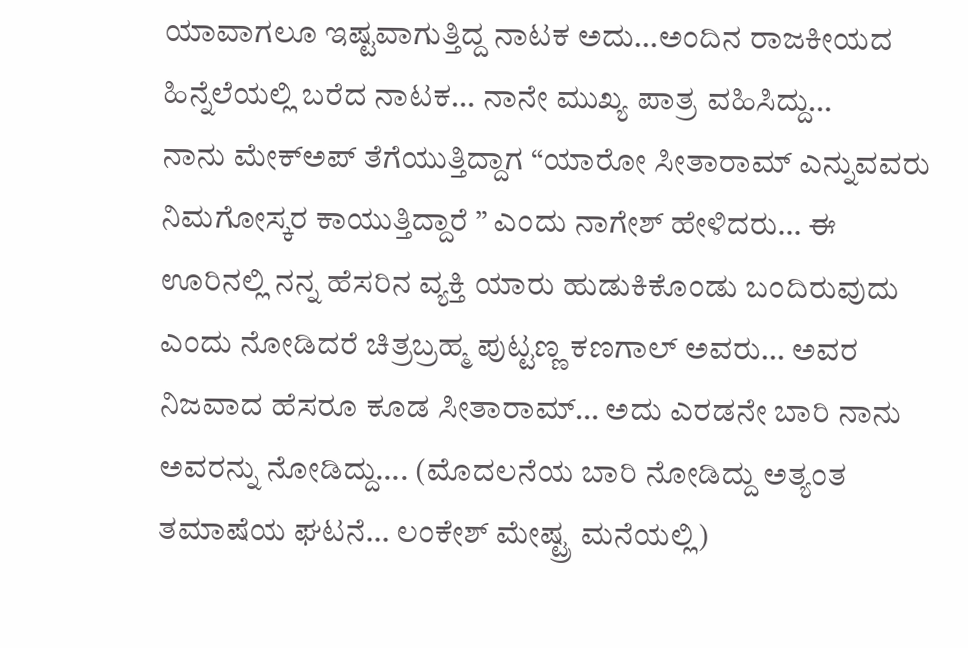ಯಾವಾಗಲೂ ಇಷ್ಟವಾಗುತ್ತಿದ್ದ ನಾಟಕ ಅದು…ಅಂದಿನ ರಾಜಕೀಯದ ಹಿನ್ನೆಲೆಯಲ್ಲಿ ಬರೆದ ನಾಟಕ… ನಾನೇ ಮುಖ್ಯ ಪಾತ್ರ ವಹಿಸಿದ್ದು…
ನಾನು ಮೇಕ್ಅಪ್ ತೆಗೆಯುತ್ತಿದ್ದಾಗ “ಯಾರೋ ಸೀತಾರಾಮ್ ಎನ್ನುವವರು ನಿಮಗೋಸ್ಕರ ಕಾಯುತ್ತಿದ್ದಾರೆ ” ಎಂದು ನಾಗೇಶ್ ಹೇಳಿದರು… ಈ ಊರಿನಲ್ಲಿ ನನ್ನ ಹೆಸರಿನ ವ್ಯಕ್ತಿ ಯಾರು ಹುಡುಕಿಕೊಂಡು ಬಂದಿರುವುದು ಎಂದು ನೋಡಿದರೆ ಚಿತ್ರಬ್ರಹ್ಮ ಪುಟ್ಟಣ್ಣ ಕಣಗಾಲ್ ಅವರು… ಅವರ ನಿಜವಾದ ಹೆಸರೂ ಕೂಡ ಸೀತಾರಾಮ್… ಅದು ಎರಡನೇ ಬಾರಿ ನಾನು ಅವರನ್ನು ನೋಡಿದ್ದು…. (ಮೊದಲನೆಯ ಬಾರಿ ನೋಡಿದ್ದು ಅತ್ಯಂತ ತಮಾಷೆಯ ಘಟನೆ… ಲಂಕೇಶ್ ಮೇಷ್ಟ್ರ ಮನೆಯಲ್ಲಿ)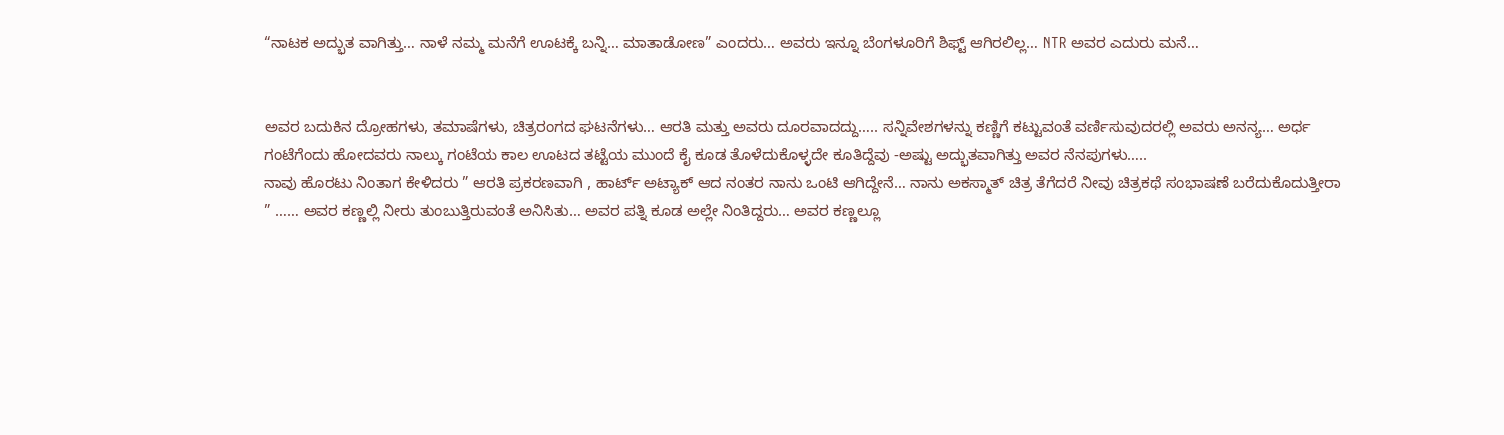“ನಾಟಕ ಅದ್ಭುತ ವಾಗಿತ್ತು… ನಾಳೆ ನಮ್ಮ ಮನೆಗೆ ಊಟಕ್ಕೆ ಬನ್ನಿ… ಮಾತಾಡೋಣ” ಎಂದರು… ಅವರು ಇನ್ನೂ ಬೆಂಗಳೂರಿಗೆ ಶಿಫ್ಟ್ ಆಗಿರಲಿಲ್ಲ… NTR ಅವರ ಎದುರು ಮನೆ…


ಅವರ ಬದುಕಿನ ದ್ರೋಹಗಳು, ತಮಾಷೆಗಳು, ಚಿತ್ರರಂಗದ ಘಟನೆಗಳು… ಆರತಿ ಮತ್ತು ಅವರು ದೂರವಾದದ್ದು….. ಸನ್ನಿವೇಶಗಳನ್ನು ಕಣ್ಣಿಗೆ ಕಟ್ಟುವಂತೆ ವರ್ಣಿಸುವುದರಲ್ಲಿ ಅವರು ಅನನ್ಯ… ಅರ್ಧ ಗಂಟೆಗೆಂದು ಹೋದವರು ನಾಲ್ಕು ಗಂಟೆಯ ಕಾಲ ಊಟದ ತಟ್ಟೆಯ ಮುಂದೆ ಕೈ ಕೂಡ ತೊಳೆದುಕೊಳ್ಳದೇ ಕೂತಿದ್ದೆವು -ಅಷ್ಟು ಅದ್ಭುತವಾಗಿತ್ತು ಅವರ ನೆನಪುಗಳು…..
ನಾವು ಹೊರಟು ನಿಂತಾಗ ಕೇಳಿದರು ” ಆರತಿ ಪ್ರಕರಣವಾಗಿ , ಹಾರ್ಟ್ ಅಟ್ಯಾಕ್ ಆದ ನಂತರ ನಾನು ಒಂಟಿ ಆಗಿದ್ದೇನೆ… ನಾನು ಅಕಸ್ಮಾತ್ ಚಿತ್ರ ತೆಗೆದರೆ ನೀವು ಚಿತ್ರಕಥೆ ಸಂಭಾಷಣೆ ಬರೆದುಕೊದುತ್ತೀರಾ ” …… ಅವರ ಕಣ್ಣಲ್ಲಿ ನೀರು ತುಂಬುತ್ತಿರುವಂತೆ ಅನಿಸಿತು… ಅವರ ಪತ್ನಿ ಕೂಡ ಅಲ್ಲೇ ನಿಂತಿದ್ದರು… ಅವರ ಕಣ್ಣಲ್ಲೂ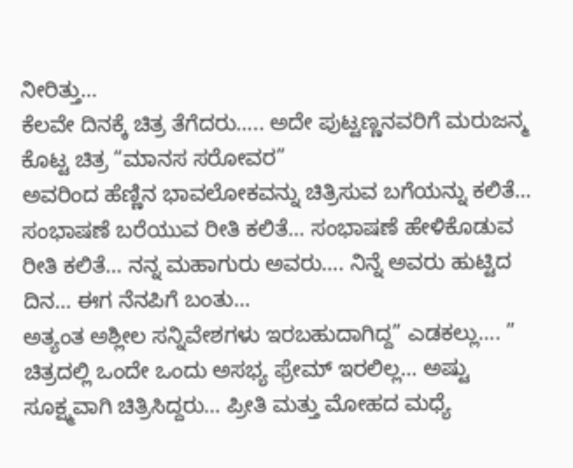ನೀರಿತ್ತು…
ಕೆಲವೇ ದಿನಕ್ಕೆ ಚಿತ್ರ ತೆಗೆದರು….. ಅದೇ ಪುಟ್ಟಣ್ಣನವರಿಗೆ ಮರುಜನ್ಮ ಕೊಟ್ಟ ಚಿತ್ರ “ಮಾನಸ ಸರೋವರ”
ಅವರಿಂದ ಹೆಣ್ಣಿನ ಭಾವಲೋಕವನ್ನು ಚಿತ್ರಿಸುವ ಬಗೆಯನ್ನು ಕಲಿತೆ… ಸಂಭಾಷಣೆ ಬರೆಯುವ ರೀತಿ ಕಲಿತೆ… ಸಂಭಾಷಣೆ ಹೇಳಿಕೊಡುವ ರೀತಿ ಕಲಿತೆ… ನನ್ನ ಮಹಾಗುರು ಅವರು…. ನಿನ್ನೆ ಅವರು ಹುಟ್ಟಿದ ದಿನ… ಈಗ ನೆನಪಿಗೆ ಬಂತು…
ಅತ್ಯಂತ ಅಶ್ಲೀಲ ಸನ್ನಿವೇಶಗಳು ಇರಬಹುದಾಗಿದ್ದ” ಎಡಕಲ್ಲು…. ” ಚಿತ್ರದಲ್ಲಿ ಒಂದೇ ಒಂದು ಅಸಭ್ಯ ಫ್ರೇಮ್ ಇರಲಿಲ್ಲ… ಅಷ್ಟು ಸೂಕ್ಷ್ಮವಾಗಿ ಚಿತ್ರಿಸಿದ್ದರು… ಪ್ರೀತಿ ಮತ್ತು ಮೋಹದ ಮಧ್ಯೆ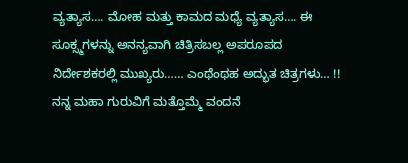ವ್ಯತ್ಯಾಸ…. ಮೋಹ ಮತ್ತು ಕಾಮದ ಮಧ್ಯೆ ವ್ಯತ್ಯಾಸ…. ಈ ಸೂಕ್ಸ್ಮಗಳನ್ನು ಅನನ್ಯವಾಗಿ ಚಿತ್ರಿಸಬಲ್ಲ ಅಪರೂಪದ ನಿರ್ದೇಶಕರಲ್ಲಿ ಮುಖ್ಯರು…… ಎಂಥೆಂಥಹ ಅದ್ಭುತ ಚಿತ್ರಗಳು… !!
ನನ್ನ ಮಹಾ ಗುರುವಿಗೆ ಮತ್ತೊಮ್ಮೆ ವಂದನೆ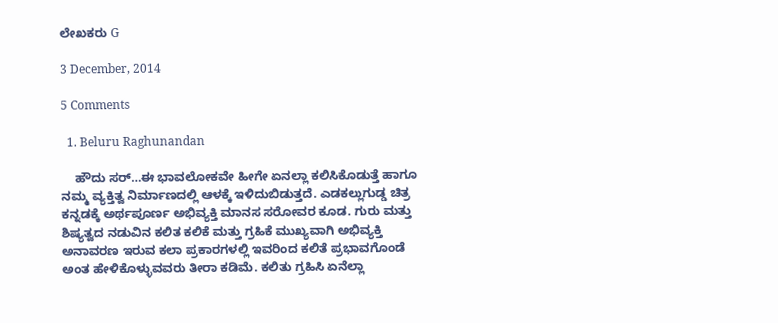ಲೇಖಕರು G

3 December, 2014

5 Comments

  1. Beluru Raghunandan

    ಹೌದು ಸರ್…ಈ ಭಾವಲೋಕವೇ ಹೀಗೇ ಏನಲ್ಲಾ ಕಲಿಸಿಕೊಡುತ್ತೆ ಹಾಗೂ ನಮ್ಮ ವ್ಯಕ್ತಿತ್ವ ನಿರ್ಮಾಣದಲ್ಲಿ ಆಳಕ್ಕೆ ಇಳಿದುಬಿಡುತ್ತದೆ. ಎಡಕಲ್ಲುಗುಡ್ಡ ಚಿತ್ರ ಕನ್ನಡಕ್ಕೆ ಅರ್ಥಪೂರ್ಣ ಅಭಿವ್ಯಕ್ತಿ ಮಾನಸ ಸರೋವರ ಕೂಡ. ಗುರು ಮತ್ತು ಶಿಷ್ಯತ್ವದ ನಡುವಿನ ಕಲಿತ ಕಲಿಕೆ ಮತ್ತು ಗ್ರಹಿಕೆ ಮುಖ್ಯವಾಗಿ ಅಭಿವ್ಯಕ್ತಿ ಅನಾವರಣ ಇರುವ ಕಲಾ ಪ್ರಕಾರಗಳಲ್ಲಿ ಇವರಿಂದ ಕಲಿತೆ ಪ್ರಭಾವಗೊಂಡೆ ಅಂತ ಹೇಳಿಕೊಳ್ಳುವವರು ತೀರಾ ಕಡಿಮೆ. ಕಲಿತು ಗ್ರಹಿಸಿ ಏನೆಲ್ಲಾ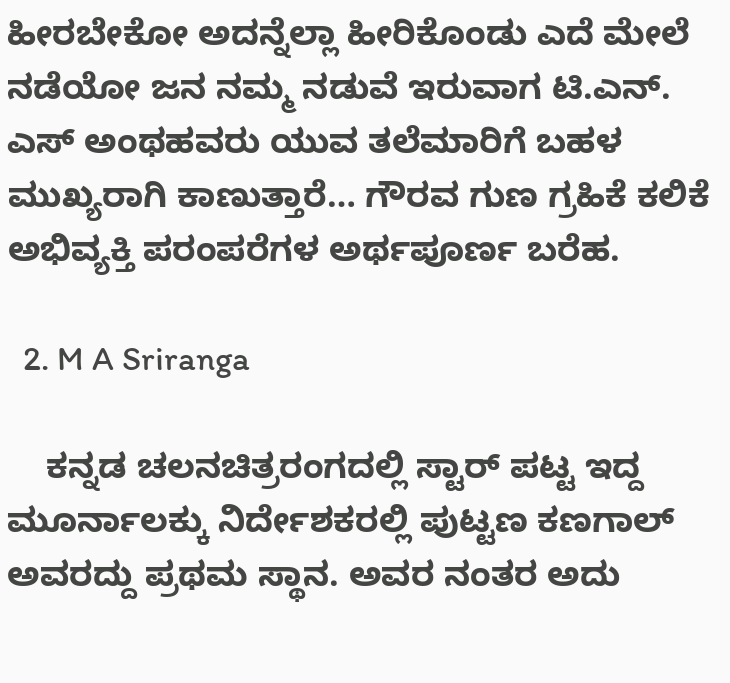ಹೀರಬೇಕೋ ಅದನ್ನೆಲ್ಲಾ ಹೀರಿಕೊಂಡು ಎದೆ ಮೇಲೆ ನಡೆಯೋ ಜನ ನಮ್ಮ ನಡುವೆ ಇರುವಾಗ ಟಿ.ಎನ್. ಎಸ್ ಅಂಥಹವರು ಯುವ ತಲೆಮಾರಿಗೆ ಬಹಳ ಮುಖ್ಯರಾಗಿ ಕಾಣುತ್ತಾರೆ… ಗೌರವ ಗುಣ ಗ್ರಹಿಕೆ ಕಲಿಕೆ ಅಭಿವ್ಯಕ್ತಿ ಪರಂಪರೆಗಳ ಅರ್ಥಪೂರ್ಣ ಬರೆಹ.

  2. M A Sriranga

    ಕನ್ನಡ ಚಲನಚಿತ್ರರಂಗದಲ್ಲಿ ಸ್ಟಾರ್ ಪಟ್ಟ ಇದ್ದ ಮೂರ್ನಾಲಕ್ಕು ನಿರ್ದೇಶಕರಲ್ಲಿ ಪುಟ್ಟಣ ಕಣಗಾಲ್ ಅವರದ್ದು ಪ್ರಥಮ ಸ್ಥಾನ. ಅವರ ನಂತರ ಅದು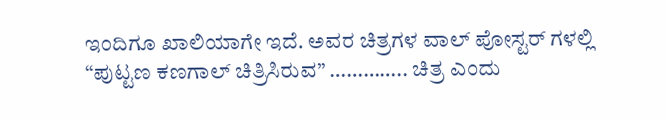ಇಂದಿಗೂ ಖಾಲಿಯಾಗೇ ಇದೆ. ಅವರ ಚಿತ್ರಗಳ ವಾಲ್ ಪೋಸ್ಟರ್ ಗಳಲ್ಲಿ “ಪುಟ್ಟಣ ಕಣಗಾಲ್ ಚಿತ್ರಿಸಿರುವ” ………….. ಚಿತ್ರ ಎಂದು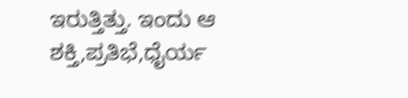ಇರುತ್ತಿತ್ತು. ಇಂದು ಆ ಶಕ್ತಿ,ಪ್ರತಿಭೆ,ಧೈರ್ಯ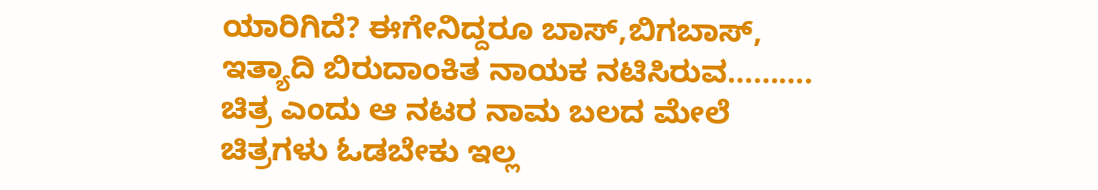ಯಾರಿಗಿದೆ? ಈಗೇನಿದ್ದರೂ ಬಾಸ್,ಬಿಗಬಾಸ್, ಇತ್ಯಾದಿ ಬಿರುದಾಂಕಿತ ನಾಯಕ ನಟಿಸಿರುವ………. ಚಿತ್ರ ಎಂದು ಆ ನಟರ ನಾಮ ಬಲದ ಮೇಲೆ ಚಿತ್ರಗಳು ಓಡಬೇಕು ಇಲ್ಲ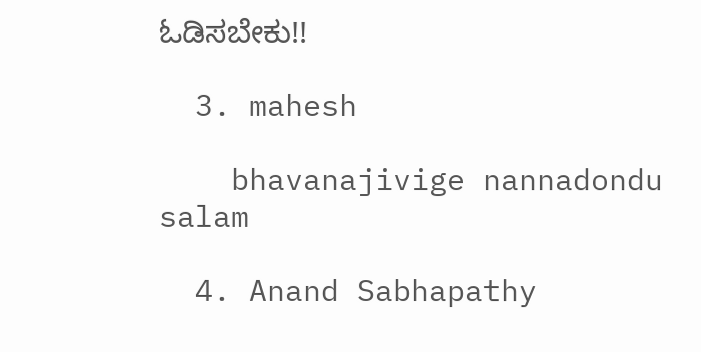ಓಡಿಸಬೇಕು!!

  3. mahesh

    bhavanajivige nannadondu salam

  4. Anand Sabhapathy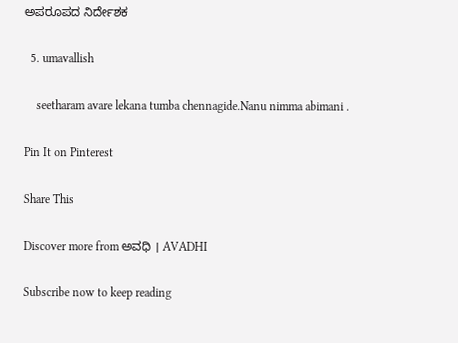ಅಪರೂಪದ ನಿರ್ದೇಶಕ

  5. umavallish

    seetharam avare lekana tumba chennagide.Nanu nimma abimani .

Pin It on Pinterest

Share This

Discover more from ಅವಧಿ । AVADHI

Subscribe now to keep reading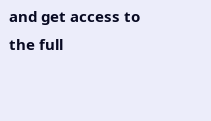and get access to the full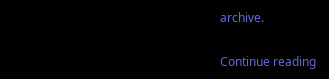archive.

Continue reading